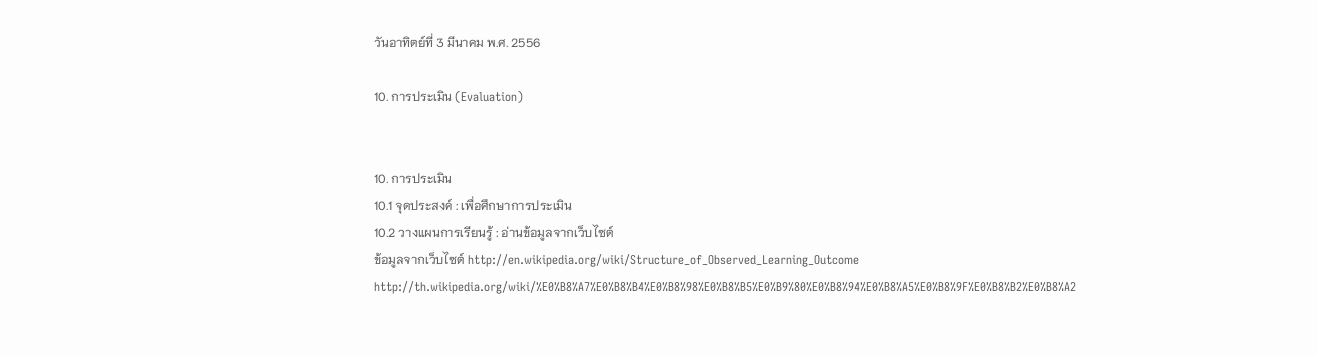วันอาทิตย์ที่ 3 มีนาคม พ.ศ. 2556

10. การประเมิน (Evaluation)


10. การประเมิน
10.1 จุดประสงค์ : เพื่อศึกษาการประเมิน
10.2 วางแผนการเรียนรู้ : อ่านข้อมูลจากเว็บไซต์
ข้อมูลจากเว็บไซต์ http://en.wikipedia.org/wiki/Structure_of_Observed_Learning_Outcome
http://th.wikipedia.org/wiki/%E0%B8%A7%E0%B8%B4%E0%B8%98%E0%B8%B5%E0%B9%80%E0%B8%94%E0%B8%A5%E0%B8%9F%E0%B8%B2%E0%B8%A2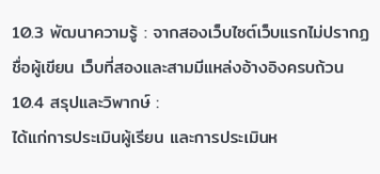10.3 พัฒนาความรู้ : จากสองเว็บไซต์เว็บแรกไม่ปรากฏชื่อผู้เขียน เว็บที่สองและสามมีแหล่งอ้างอิงครบถ้วน
10.4 สรุปและวิพากษ์ :
ได้แก่การประเมินผู้เรียน และการประเมินห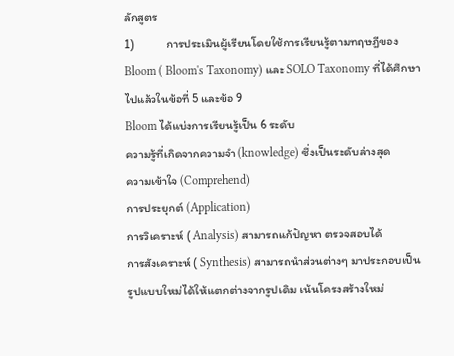ลักสูตร
1)            การประเมินผู้เรียนโดยใช้การเรียนรู้ตามทฤษฎีของ Bloom ( Bloom's Taxonomy) และ SOLO Taxonomy ที่ได้ศึกษาไปแล้วในข้อที่ 5 และข้อ 9
Bloom ได้แบ่งการเรียนรู้เป็น 6 ระดับ
ความรู้ที่เกิดจากความจำ (knowledge) ซึ่งเป็นระดับล่างสุด
ความเข้าใจ (Comprehend)
การประยุกต์ (Application)
การวิเคราะห์ ( Analysis) สามารถแก้ปัญหา ตรวจสอบได้
การสังเคราะห์ ( Synthesis) สามารถนำส่วนต่างๆ มาประกอบเป็นรูปแบบใหม่ได้ให้แตกต่างจากรูปเดิม เน้นโครงสร้างใหม่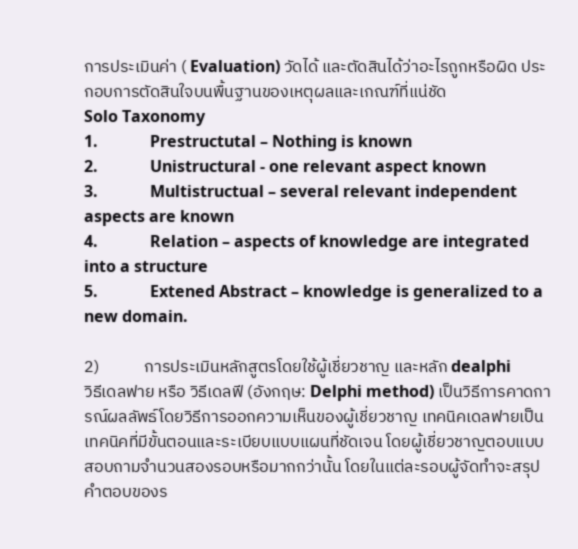การประเมินค่า ( Evaluation) วัดได้ และตัดสินได้ว่าอะไรถูกหรือผิด ประกอบการตัดสินใจบนพื้นฐานของเหตุผลและเกณฑ์ที่แน่ชัด
Solo Taxonomy
1.             Prestructutal – Nothing is known
2.             Unistructural - one relevant aspect known
3.             Multistructual – several relevant independent aspects are known
4.             Relation – aspects of knowledge are integrated into a structure
5.             Extened Abstract – knowledge is generalized to a new domain.

2)            การประเมินหลักสูตรโดยใช้ผู้เชี่ยวชาญ และหลัก dealphi
วิธีเดลฟาย หรือ วิธีเดลฟี (อังกฤษ: Delphi method) เป็นวิธีการคาดการณ์ผลลัพธ์โดยวิธีการออกความเห็นของผู้เชี่ยวชาญ เทคนิคเดลฟายเป็นเทคนิคที่มีขั้นตอนและระเบียบแบบแผนที่ชัดเจน โดยผู้เชี่ยวชาญตอบแบบสอบถามจำนวนสองรอบหรือมากกว่านั้น โดยในแต่ละรอบผู้จัดทำจะสรุปคำตอบของร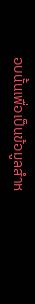อบนั้นเพื่อเป็นข้อมูลสำห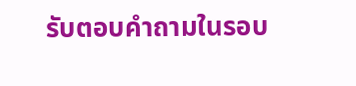รับตอบคำถามในรอบ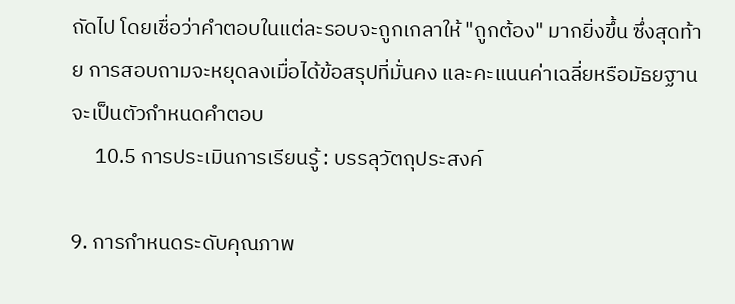ถัดไป โดยเชื่อว่าคำตอบในแต่ละรอบจะถูกเกลาให้ "ถูกต้อง" มากยิ่งขึ้น ซึ่งสุดท้าย การสอบถามจะหยุดลงเมื่อได้ข้อสรุปที่มั่นคง และคะแนนค่าเฉลี่ยหรือมัธยฐานจะเป็นตัวกำหนดคำตอบ
     10.5 การประเมินการเรียนรู้ : บรรลุวัตถุประสงค์

9. การกำหนดระดับคุณภาพ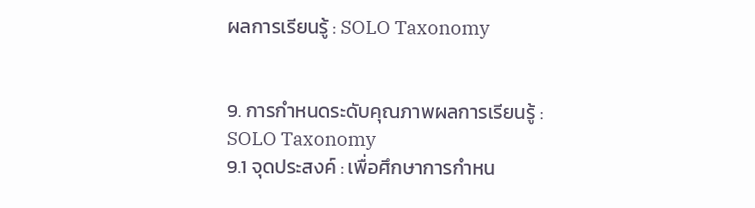ผลการเรียนรู้ : SOLO Taxonomy


9. การกำหนดระดับคุณภาพผลการเรียนรู้ : SOLO Taxonomy
9.1 จุดประสงค์ : เพื่อศึกษาการกำหน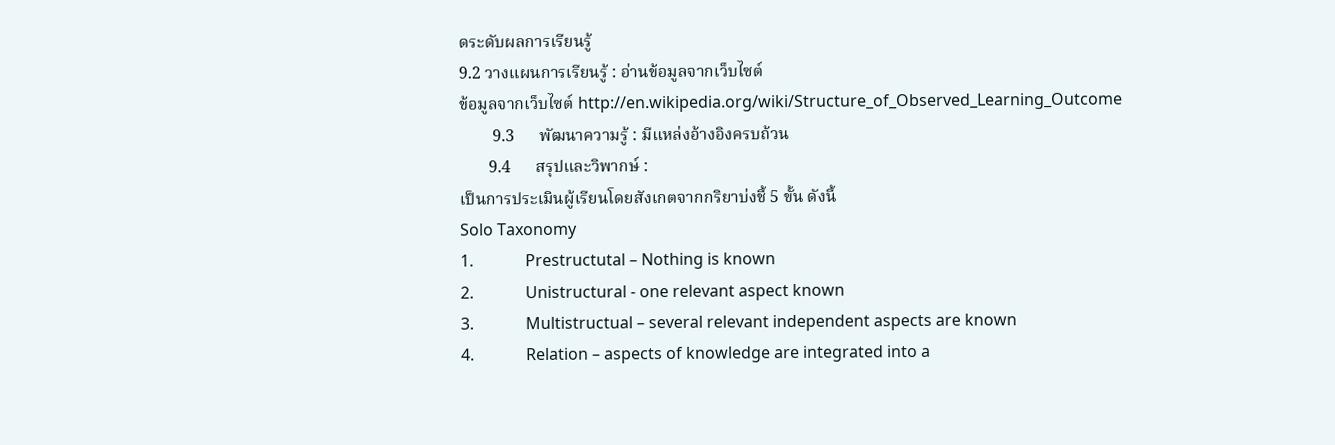ดระดับผลการเรียนรู้
9.2 วางแผนการเรียนรู้ : อ่านข้อมูลจากเว็บไซต์
ข้อมูลจากเว็บไซต์ http://en.wikipedia.org/wiki/Structure_of_Observed_Learning_Outcome
        9.3      พัฒนาความรู้ : มีแหล่งอ้างอิงครบถ้วน
       9.4      สรุปและวิพากษ์ :
เป็นการประเมินผู้เรียนโดยสังเกตจากกริยาบ่งชี้ 5 ขั้น ดังนี้
Solo Taxonomy
1.             Prestructutal – Nothing is known
2.             Unistructural - one relevant aspect known
3.             Multistructual – several relevant independent aspects are known
4.             Relation – aspects of knowledge are integrated into a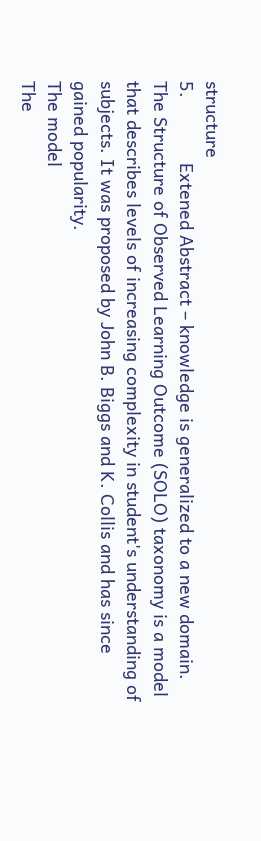structure
5.             Extened Abstract – knowledge is generalized to a new domain.
The Structure of Observed Learning Outcome (SOLO) taxonomy is a model that describes levels of increasing complexity in student's understanding of subjects. It was proposed by John B. Biggs and K. Collis and has since gained popularity.
The model
The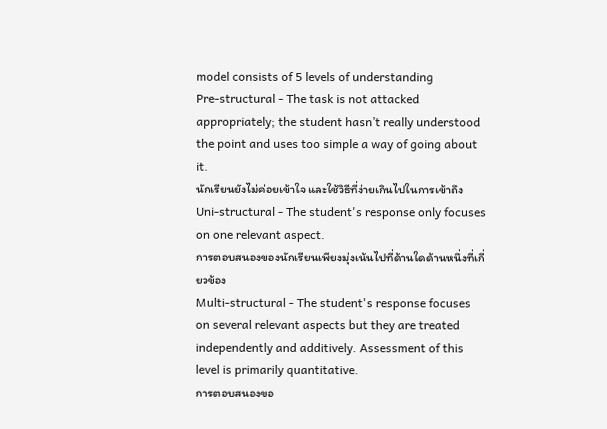model consists of 5 levels of understanding
Pre-structural - The task is not attacked appropriately; the student hasn’t really understood the point and uses too simple a way of going about it.
นักเรียนยังไม่ค่อยเข้าใจ และใช้วิธีที่ง่ายเกินไปในการเข้าถึง
Uni-structural - The student's response only focuses on one relevant aspect.
การตอบสนองของนักเรียนเพียงมุ่งเน้นไปที่ด้านใดด้านหนึ่งที่เกี่ยวข้อง
Multi-structural - The student's response focuses on several relevant aspects but they are treated independently and additively. Assessment of this level is primarily quantitative.
การตอบสนองขอ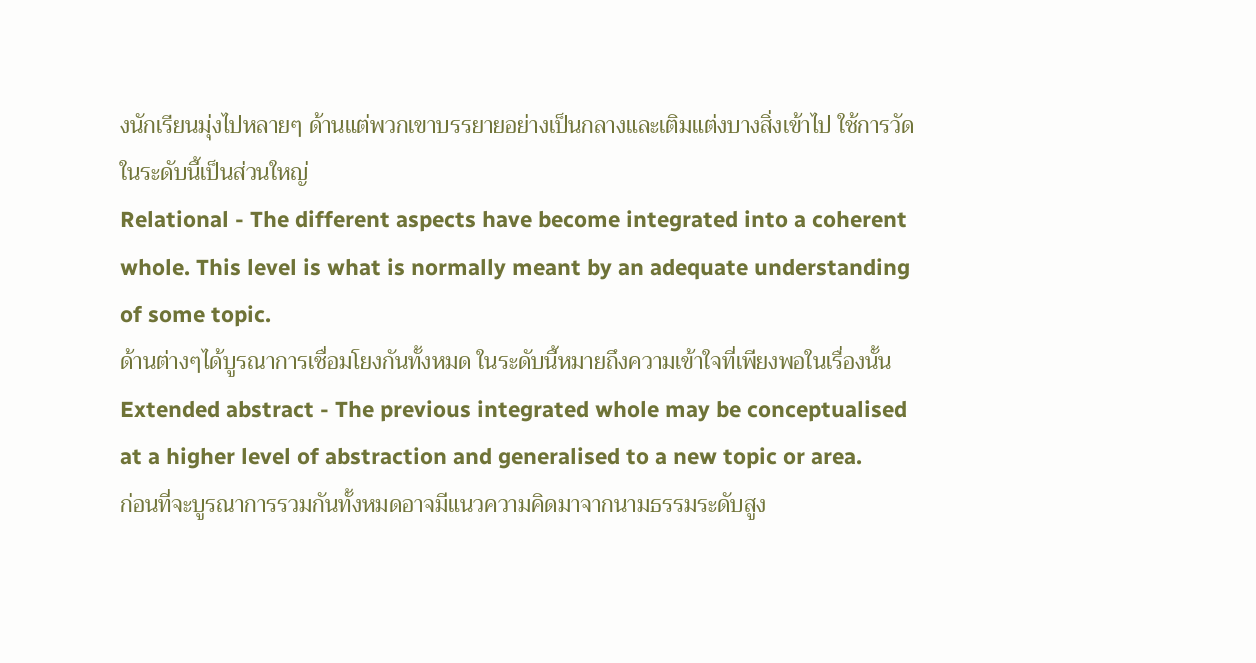งนักเรียนมุ่งไปหลายๆ ด้านแต่พวกเขาบรรยายอย่างเป็นกลางและเติมแต่งบางสิ่งเข้าไป ใช้การวัดในระดับนี้เป็นส่วนใหญ่
Relational - The different aspects have become integrated into a coherent whole. This level is what is normally meant by an adequate understanding of some topic.
ด้านต่างๆได้บูรณาการเชื่อมโยงกันทั้งหมด ในระดับนี้หมายถึงความเข้าใจที่เพียงพอในเรื่องนั้น
Extended abstract - The previous integrated whole may be conceptualised at a higher level of abstraction and generalised to a new topic or area.
ก่อนที่จะบูรณาการรวมกันทั้งหมดอาจมีแนวความคิดมาจากนามธรรมระดับสูง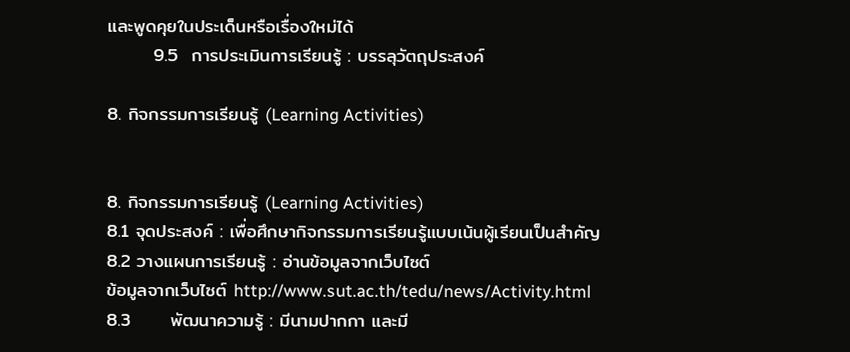และพูดคุยในประเด็นหรือเรื่องใหม่ได้
       9.5  การประเมินการเรียนรู้ : บรรลุวัตถุประสงค์

8. กิจกรรมการเรียนรู้ (Learning Activities)


8. กิจกรรมการเรียนรู้ (Learning Activities)
8.1 จุดประสงค์ : เพื่อศึกษากิจกรรมการเรียนรู้แบบเน้นผู้เรียนเป็นสำคัญ
8.2 วางแผนการเรียนรู้ : อ่านข้อมูลจากเว็บไซต์
ข้อมูลจากเว็บไซต์ http://www.sut.ac.th/tedu/news/Activity.html
8.3      พัฒนาความรู้ : มีนามปากกา และมี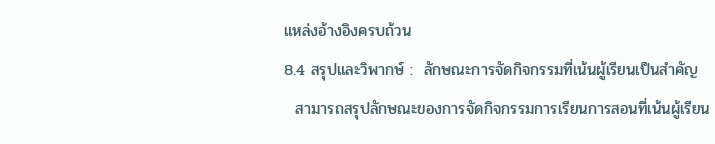แหล่งอ้างอิงครบถ้วน
8.4 สรุปและวิพากษ์ :  ลักษณะการจัดกิจกรรมที่เน้นผู้เรียนเป็นสำคัญ
  สามารถสรุปลักษณะของการจัดกิจกรรมการเรียนการสอนที่เน้นผู้เรียน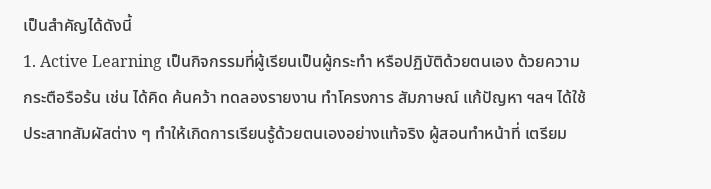เป็นสำคัญได้ดังนี้
1. Active Learning เป็นกิจกรรมที่ผู้เรียนเป็นผู้กระทำ หรือปฏิบัติด้วยตนเอง ด้วยความ กระตือรือร้น เช่น ได้คิด ค้นคว้า ทดลองรายงาน ทำโครงการ สัมภาษณ์ แก้ปัญหา ฯลฯ ได้ใช้ ประสาทสัมผัสต่าง ๆ ทำให้เกิดการเรียนรู้ด้วยตนเองอย่างแท้จริง ผู้สอนทำหน้าที่ เตรียม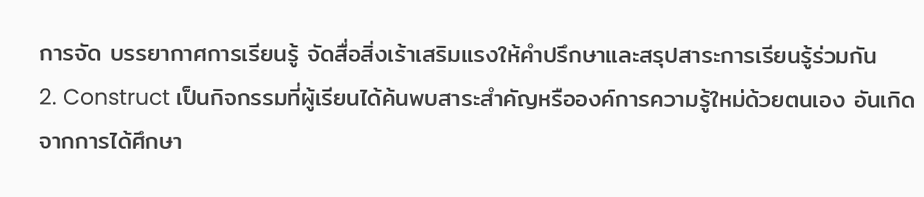การจัด บรรยากาศการเรียนรู้ จัดสื่อสิ่งเร้าเสริมแรงให้คำปรึกษาและสรุปสาระการเรียนรู้ร่วมกัน
2. Construct เป็นกิจกรรมที่ผู้เรียนได้ค้นพบสาระสำคัญหรือองค์การความรู้ใหม่ด้วยตนเอง อันเกิด จากการได้ศึกษา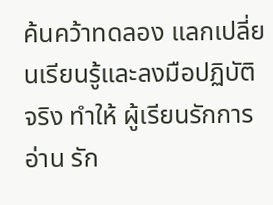ค้นคว้าทดลอง แลกเปลี่ยนเรียนรู้และลงมือปฏิบัติจริง ทำให้ ผู้เรียนรักการอ่าน รัก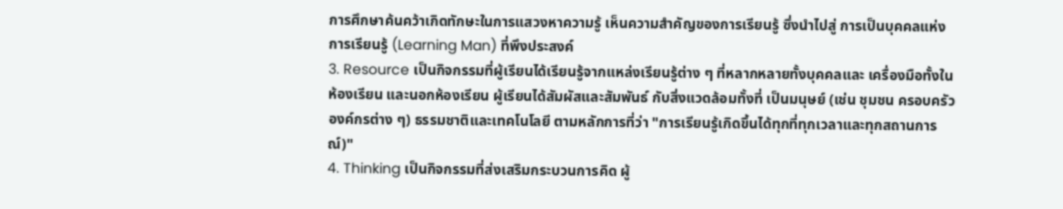การศึกษาค้นคว้าเกิดทักษะในการแสวงหาความรู้ เห็นความสำคัญของการเรียนรู้ ซึ่งนำไปสู่ การเป็นบุคคลแห่งการเรียนรู้ (Learning Man) ที่พึงประสงค์
3. Resource เป็นกิจกรรมที่ผู้เรียนได้เรียนรู้จากแหล่งเรียนรู้ต่าง ๆ ที่หลากหลายทั้งบุคคลและ เครื่องมือทั้งในห้องเรียน และนอกห้องเรียน ผู้เรียนได้สัมผัสและสัมพันธ์ กับสิ่งแวดล้อมทั้งที่ เป็นมนุษย์ (เช่น ชุมชน ครอบครัว องค์กรต่าง ๆ) ธรรมชาติและเทคโนโลยี ตามหลักการที่ว่า "การเรียนรู้เกิดขึ้นได้ทุกที่ทุกเวลาและทุกสถานการณ์)"
4. Thinking เป็นกิจกรรมที่ส่งเสริมกระบวนการคิด ผู้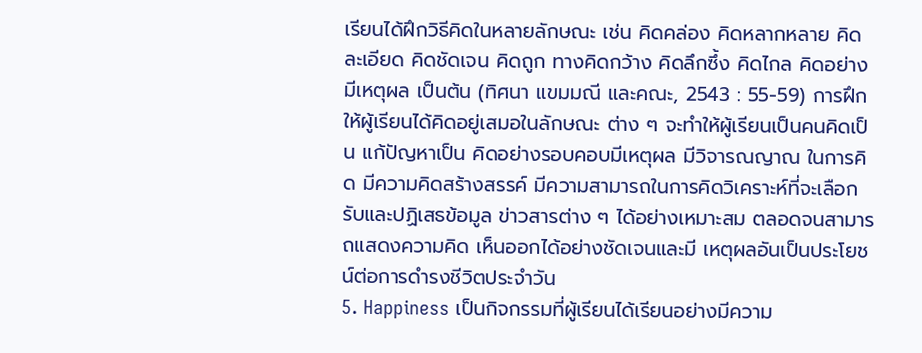เรียนได้ฝึกวิธีคิดในหลายลักษณะ เช่น คิดคล่อง คิดหลากหลาย คิดละเอียด คิดชัดเจน คิดถูก ทางคิดกว้าง คิดลึกซึ้ง คิดไกล คิดอย่างมีเหตุผล เป็นต้น (ทิศนา แขมมณี และคณะ, 2543 : 55-59) การฝึกให้ผู้เรียนได้คิดอยู่เสมอในลักษณะ ต่าง ๆ จะทำให้ผู้เรียนเป็นคนคิดเป็น แก้ปัญหาเป็น คิดอย่างรอบคอบมีเหตุผล มีวิจารณญาณ ในการคิด มีความคิดสร้างสรรค์ มีความสามารถในการคิดวิเคราะห์ที่จะเลือกรับและปฏิเสธข้อมูล ข่าวสารต่าง ๆ ได้อย่างเหมาะสม ตลอดจนสามารถแสดงความคิด เห็นออกได้อย่างชัดเจนและมี เหตุผลอันเป็นประโยชน์ต่อการดำรงชีวิตประจำวัน
5. Happiness เป็นกิจกรรมที่ผู้เรียนได้เรียนอย่างมีความ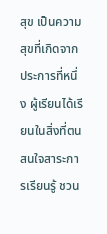สุข เป็นความสุขที่เกิดจาก ประการที่หนึ่ง ผู้เรียนได้เรียนในสิ่งที่ตนสนใจสาระการเรียนรู้ ชวน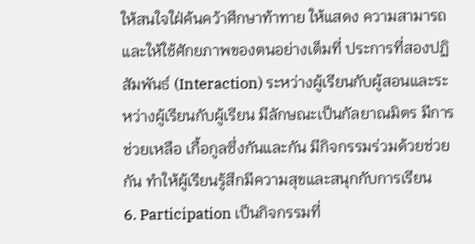ให้สนใจใฝ่ค้นคว้าศึกษาท้าทาย ให้แสดง ความสามารถและให้ใช้ศักยภาพของตนอย่างเต็มที่ ประการที่สองปฏิสัมพันธ์ (Interaction) ระหว่างผู้เรียนกับผู้สอนและระหว่างผู้เรียนกับผู้เรียน มีลักษณะเป็นกัลยาณมิตร มีการช่วยเหลือ เกื้อกูลซึ่งกันและกัน มีกิจกรรมร่วมด้วยช่วยกัน ทำให้ผู้เรียนรู้สึกมีความสุขและสนุกกับการเรียน
6. Participation เป็นกิจกรรมที่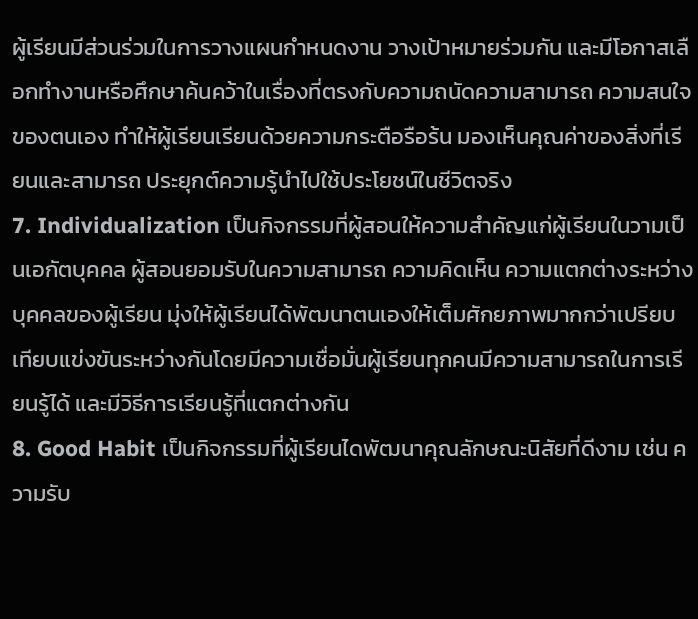ผู้เรียนมีส่วนร่วมในการวางแผนกำหนดงาน วางเป้าหมายร่วมกัน และมีโอกาสเลือกทำงานหรือศึกษาค้นคว้าในเรื่องที่ตรงกับความถนัดความสามารถ ความสนใจ ของตนเอง ทำให้ผู้เรียนเรียนด้วยความกระตือรือร้น มองเห็นคุณค่าของสิ่งที่เรียนและสามารถ ประยุกต์ความรู้นำไปใช้ประโยชน์ในชีวิตจริง
7. Individualization เป็นกิจกรรมที่ผู้สอนให้ความสำคัญแก่ผู้เรียนในวามเป็นเอกัตบุคคล ผู้สอนยอมรับในความสามารถ ความคิดเห็น ความแตกต่างระหว่างบุคคลของผู้เรียน มุ่งให้ผู้เรียนได้พัฒนาตนเองให้เต็มศักยภาพมากกว่าเปรียบเทียบแข่งขันระหว่างกันโดยมีความเชื่อมั่นผู้เรียนทุกคนมีความสามารถในการเรียนรู้ได้ และมีวิธีการเรียนรู้ที่แตกต่างกัน
8. Good Habit เป็นกิจกรรมที่ผู้เรียนไดพัฒนาคุณลักษณะนิสัยที่ดีงาม เช่น ความรับ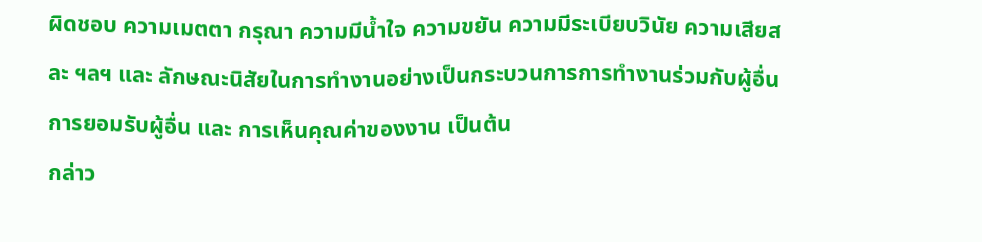ผิดชอบ ความเมตตา กรุณา ความมีน้ำใจ ความขยัน ความมีระเบียบวินัย ความเสียสละ ฯลฯ และ ลักษณะนิสัยในการทำงานอย่างเป็นกระบวนการการทำงานร่วมกับผู้อื่น การยอมรับผู้อื่น และ การเห็นคุณค่าของงาน เป็นต้น
กล่าว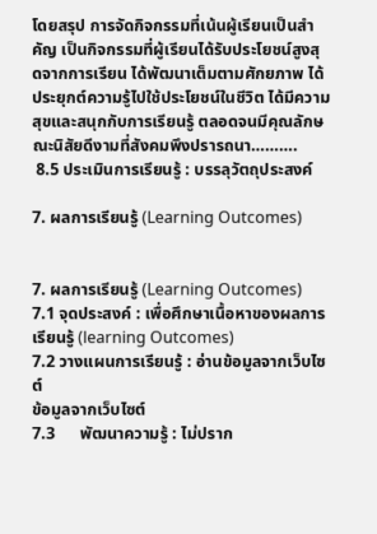โดยสรุป การจัดกิจกรรมที่เน้นผู้เรียนเป็นสำคัญ เป็นกิจกรรมที่ผู้เรียนได้รับประโยชน์สูงสุดจากการเรียน ได้พัฒนาเต็มตามศักยภาพ ได้ประยุกต์ความรู้ไปใช้ประโยชน์ในชีวิต ได้มีความสุขและสนุกกับการเรียนรู้ ตลอดจนมีคุณลักษณะนิสัยดีงามที่สังคมพึงปรารถนา……….
 8.5 ประเมินการเรียนรู้ : บรรลุวัตถุประสงค์

7. ผลการเรียนรู้ (Learning Outcomes)


7. ผลการเรียนรู้ (Learning Outcomes)
7.1 จุดประสงค์ : เพื่อศึกษาเนื้อหาของผลการเรียนรู้ (learning Outcomes)
7.2 วางแผนการเรียนรู้ : อ่านข้อมูลจากเว็บไซต์
ข้อมูลจากเว็บไซต์
7.3      พัฒนาความรู้ : ไม่ปราก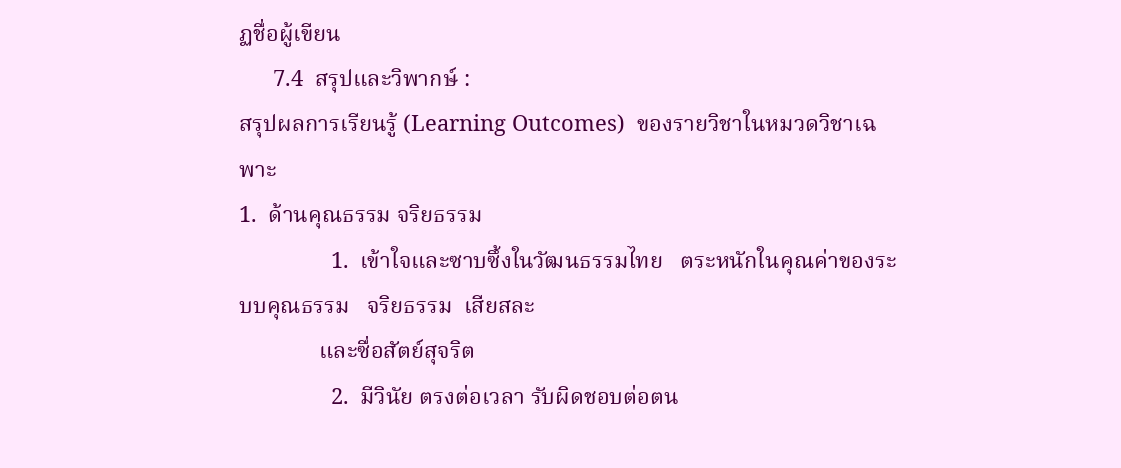ฏชื่อผู้เขียน
      7.4  สรุปและวิพากษ์ :
สรุปผลการเรียนรู้ (Learning Outcomes)  ของรายวิชาในหมวดวิชาเฉพาะ
1.  ด้านคุณธรรม จริยธรรม
                1.  เข้าใจและซาบซึ้งในวัฒนธรรมไทย   ตระหนักในคุณค่าของระบบคุณธรรม   จริยธรรม  เสียสละ
              และซื่อสัตย์สุจริต
                2.  มีวินัย ตรงต่อเวลา รับผิดชอบต่อตน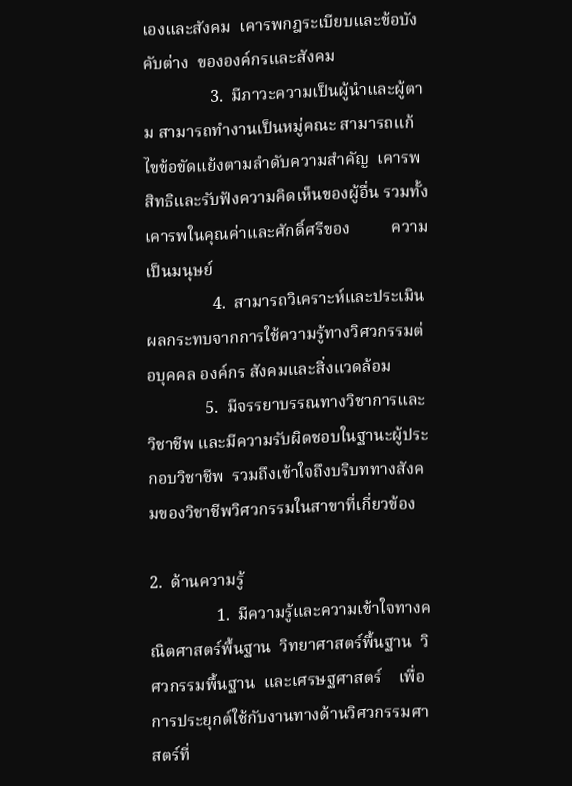เองและสังคม  เคารพกฎระเบียบและข้อบังคับต่าง  ขององค์กรและสังคม
                3.  มีภาวะความเป็นผู้นำและผู้ตาม สามารถทำงานเป็นหมู่คณะ สามารถแก้ไขข้อขัดแย้งตามลำดับความสำคัญ  เคารพสิทธิและรับฟังความคิดเห็นของผู้อื่น รวมทั้งเคารพในคุณค่าและศักดิ์ศรีของ          ความเป็นมนุษย์
                4.  สามารถวิเคราะห์และประเมินผลกระทบจากการใช้ความรู้ทางวิศวกรรมต่อบุคคล องค์กร สังคมและสิ่งแวดล้อม
              5.  มีจรรยาบรรณทางวิชาการและวิชาชีพ และมีความรับผิดชอบในฐานะผู้ประกอบวิชาชีพ  รวมถึงเข้าใจถึงบริบททางสังคมของวิชาชีพวิศวกรรมในสาขาที่เกี่ยวข้อง

2.  ด้านความรู้
                1.  มีความรู้และความเข้าใจทางคณิตศาสตร์พื้นฐาน  วิทยาศาสตร์พื้นฐาน  วิศวกรรมพื้นฐาน  และเศรษฐศาสตร์    เพื่อการประยุกต์ใช้กับงานทางด้านวิศวกรรมศาสตร์ที่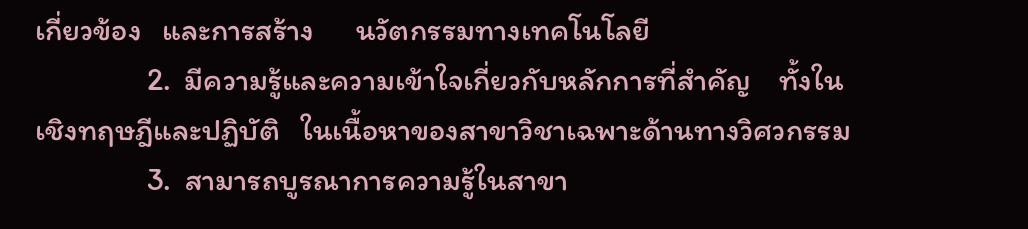เกี่ยวข้อง   และการสร้าง      นวัตกรรมทางเทคโนโลยี
                2.  มีความรู้และความเข้าใจเกี่ยวกับหลักการที่สำคัญ    ทั้งในเชิงทฤษฎีและปฏิบัติ   ในเนื้อหาของสาขาวิชาเฉพาะด้านทางวิศวกรรม
                3.  สามารถบูรณาการความรู้ในสาขา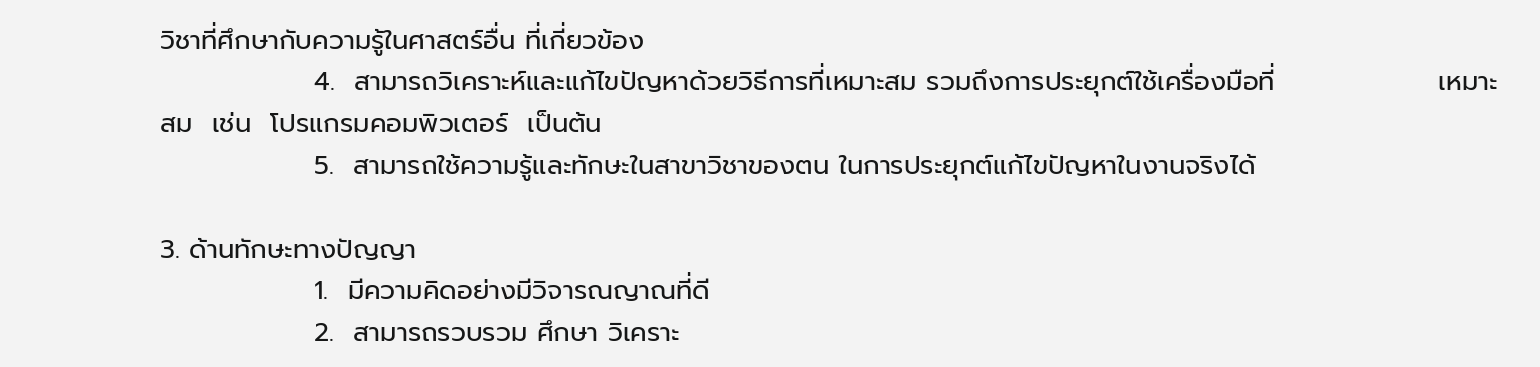วิชาที่ศึกษากับความรู้ในศาสตร์อื่น ที่เกี่ยวข้อง
                4.  สามารถวิเคราะห์และแก้ไขปัญหาด้วยวิธีการที่เหมาะสม รวมถึงการประยุกต์ใช้เครื่องมือที่                 เหมาะสม  เช่น  โปรแกรมคอมพิวเตอร์  เป็นต้น
                5.  สามารถใช้ความรู้และทักษะในสาขาวิชาของตน ในการประยุกต์แก้ไขปัญหาในงานจริงได้

3. ด้านทักษะทางปัญญา
                1.  มีความคิดอย่างมีวิจารณญาณที่ดี
                2.  สามารถรวบรวม ศึกษา วิเคราะ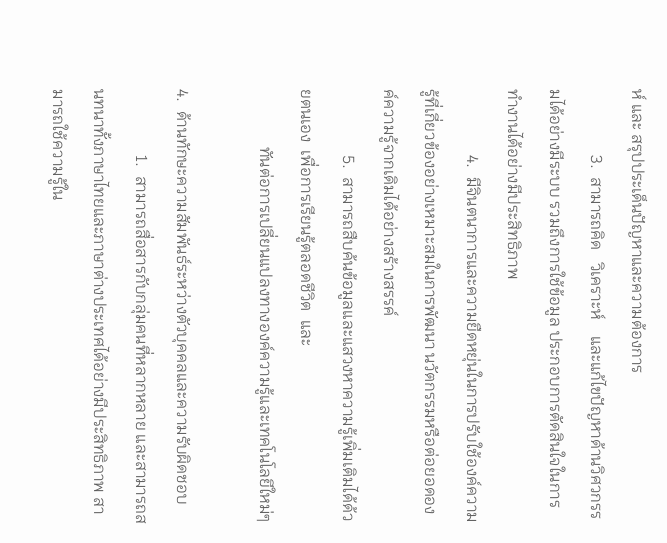ห์ และ สรุปประเด็นปัญหาและความต้องการ
                3.  สามารถคิด   วิเคราะห์    และแก้ไขปัญหาด้านวิศวกรรมได้อย่างมีระบบ รวมถึงการใช้ข้อมูล ประกอบการตัดสินใจในการทำงานได้อย่างมีประสิทธิภาพ
                4.  มีจินตนาการและความยืดหยุ่นในการปรับใช้องค์ความรู้ที่เกี่ยวข้องอย่างเหมาะสมในการพัฒนา นวัตกรรมหรือต่อยอดองค์ความรู้จากเดิมได้อย่างสร้างสรรค์
                5.  สามารถสืบค้นข้อมูลและแสวงหาความรู้เพิ่มเติมได้ด้วยตนเอง  เพื่อการเรียนรู้ตลอดชีวิต  และ
              ทันต่อการเปลี่ยนแปลงทางองค์ความรู้และเทคโนโลยีใหม่ๆ

4.  ด้านทักษะความสัมพันธ์ระหว่างตัวบุคคลและความรับผิดชอบ
                1.  สามารถสื่อสารกับกลุ่มคนที่หลากหลาย และสามารถสนทนาทั้งภาษาไทยและภาษาต่างประเทศได้อย่างมีประสิทธิภาพ สามารถใช้ความรู้ใน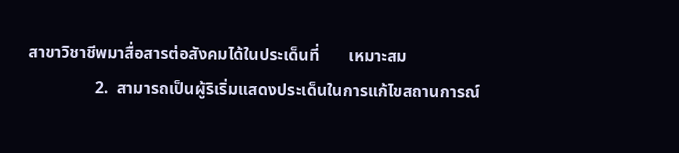สาขาวิชาชีพมาสื่อสารต่อสังคมได้ในประเด็นที่       เหมาะสม
                2.  สามารถเป็นผู้ริเริ่มแสดงประเด็นในการแก้ไขสถานการณ์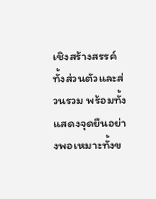เชิงสร้างสรรค์ทั้งส่วนตัวและส่วนรวม พร้อมทั้งแสดงจุดยืนอย่างพอเหมาะทั้งข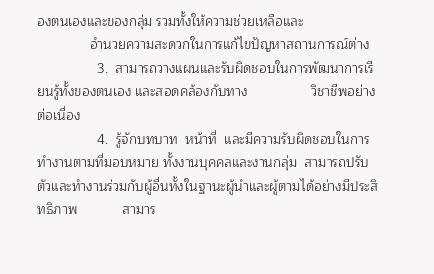องตนเองและของกลุ่ม รวมทั้งให้ความช่วยเหลือและ
              อำนวยความสะดวกในการแก้ไขปัญหาสถานการณ์ต่าง
                3.  สามารถวางแผนและรับผิดชอบในการพัฒนาการเรียนรู้ทั้งของตนเอง และสอดคล้องกับทาง                 วิชาชีพอย่างต่อเนื่อง
                4.  รู้จักบทบาท  หน้าที่  และมีความรับผิดชอบในการทำงานตามที่มอบหมาย ทั้งงานบุคคลและงานกลุ่ม  สามารถปรับตัวและทำงานร่วมกับผู้อื่นทั้งในฐานะผู้นำและผู้ตามได้อย่างมีประสิทธิภาพ            สามาร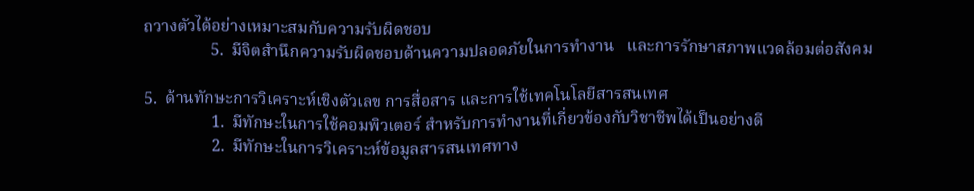ถวางตัวได้อย่างเหมาะสมกับความรับผิดชอบ
                5.  มีจิตสำนึกความรับผิดชอบด้านความปลอดภัยในการทำงาน   และการรักษาสภาพแวดล้อมต่อสังคม

5.  ด้านทักษะการวิเคราะห์เชิงตัวเลข การสื่อสาร และการใช้เทคโนโลยีสารสนเทศ
                1.  มีทักษะในการใช้คอมพิวเตอร์ สำหรับการทำงานที่เกี่ยวข้องกับวิชาชีพได้เป็นอย่างดี
                2.  มีทักษะในการวิเคราะห์ข้อมูลสารสนเทศทาง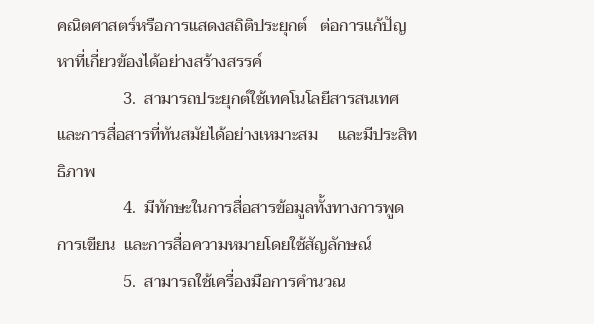คณิตศาสตร์หรือการแสดงสถิติประยุกต์   ต่อการแก้ปัญหาที่เกี่ยวข้องได้อย่างสร้างสรรค์
                3.  สามารถประยุกต์ใช้เทคโนโลยีสารสนเทศและการสื่อสารที่ทันสมัยได้อย่างเหมาะสม     และมีประสิทธิภาพ
                4.  มีทักษะในการสื่อสารข้อมูลทั้งทางการพูด  การเขียน  และการสื่อความหมายโดยใช้สัญลักษณ์
                5.  สามารถใช้เครื่องมือการคำนวณ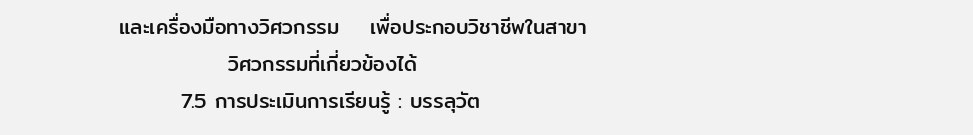และเครื่องมือทางวิศวกรรม    เพื่อประกอบวิชาชีพในสาขา
              วิศวกรรมที่เกี่ยวข้องได้
        7.5 การประเมินการเรียนรู้ : บรรลุวัต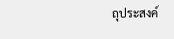ถุประสงค์